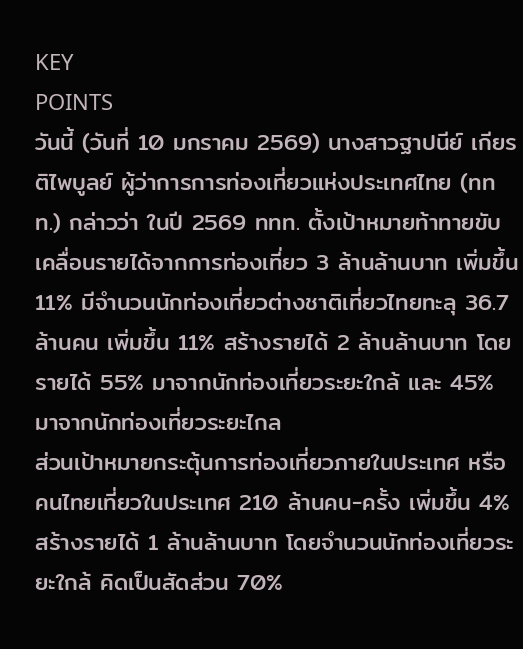KEY
POINTS
วันนี้ (วันที่ 10 มกราคม 2569) นางสาวฐาปนีย์ เกียรติไพบูลย์ ผู้ว่าการการท่องเที่ยวแห่งประเทศไทย (ททท.) กล่าวว่า ในปี 2569 ททท. ตั้งเป้าหมายท้าทายขับเคลื่อนรายได้จากการท่องเที่ยว 3 ล้านล้านบาท เพิ่มขึ้น 11% มีจำนวนนักท่องเที่ยวต่างชาติเที่ยวไทยทะลุ 36.7 ล้านคน เพิ่มขึ้น 11% สร้างรายได้ 2 ล้านล้านบาท โดยรายได้ 55% มาจากนักท่องเที่ยวระยะใกล้ และ 45% มาจากนักท่องเที่ยวระยะไกล
ส่วนเป้าหมายกระตุ้นการท่องเที่ยวภายในประเทศ หรือ คนไทยเที่ยวในประเทศ 210 ล้านคน-ครั้ง เพิ่มขึ้น 4% สร้างรายได้ 1 ล้านล้านบาท โดยจำนวนนักท่องเที่ยวระยะใกล้ คิดเป็นสัดส่วน 70%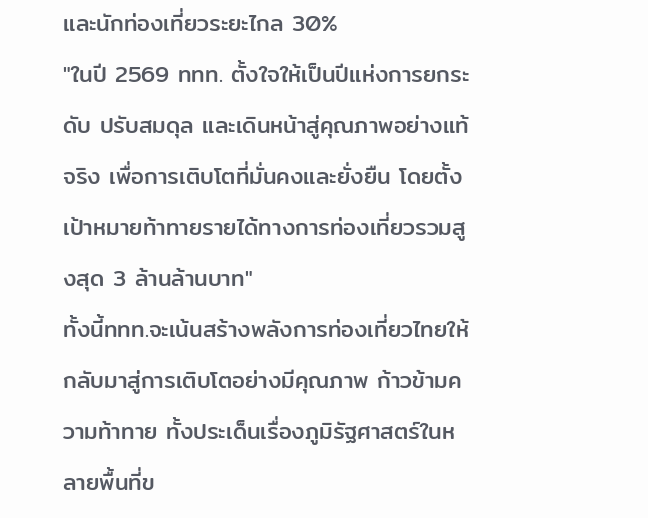และนักท่องเที่ยวระยะไกล 30%
"ในปี 2569 ททท. ตั้งใจให้เป็นปีแห่งการยกระดับ ปรับสมดุล และเดินหน้าสู่คุณภาพอย่างแท้จริง เพื่อการเติบโตที่มั่นคงและยั่งยืน โดยตั้งเป้าหมายท้าทายรายได้ทางการท่องเที่ยวรวมสูงสุด 3 ล้านล้านบาท"
ทั้งนี้ททท.จะเน้นสร้างพลังการท่องเที่ยวไทยให้กลับมาสู่การเติบโตอย่างมีคุณภาพ ก้าวข้ามความท้าทาย ทั้งประเด็นเรื่องภูมิรัฐศาสตร์ในหลายพื้นที่ข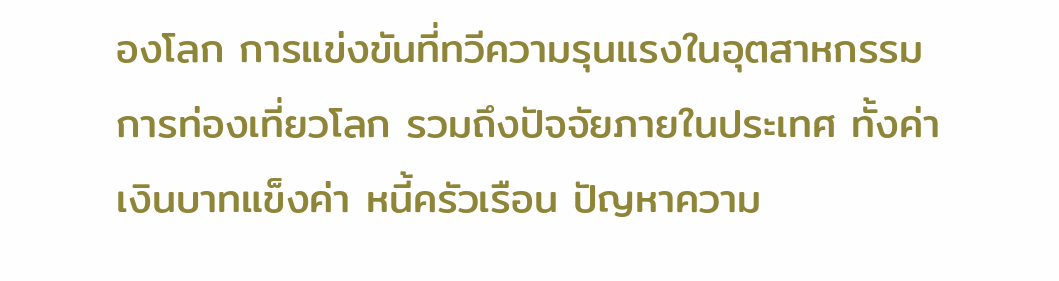องโลก การแข่งขันที่ทวีความรุนแรงในอุตสาหกรรมการท่องเที่ยวโลก รวมถึงปัจจัยภายในประเทศ ทั้งค่าเงินบาทแข็งค่า หนี้ครัวเรือน ปัญหาความ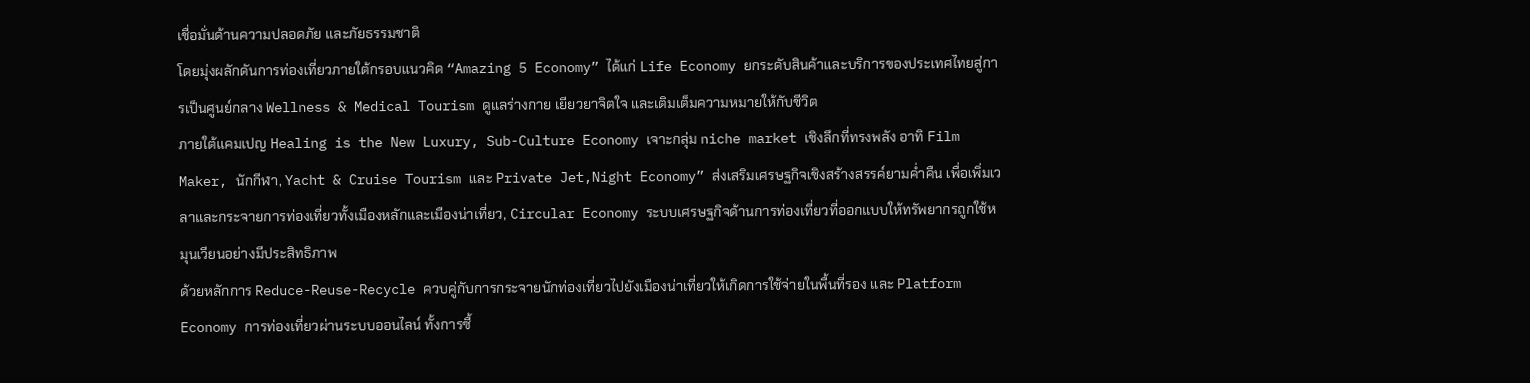เชื่อมั่นด้านความปลอดภัย และภัยธรรมชาติ
โดยมุ่งผลักดันการท่องเที่ยวภายใต้กรอบแนวคิด “Amazing 5 Economy” ได้แก่ Life Economy ยกระดับสินค้าและบริการของประเทศไทยสู่การเป็นศูนย์กลาง Wellness & Medical Tourism ดูแลร่างกาย เยียวยาจิตใจ และเติมเต็มความหมายให้กับชีวิต
ภายใต้แคมเปญ Healing is the New Luxury, Sub-Culture Economy เจาะกลุ่ม niche market เชิงลึกที่ทรงพลัง อาทิ Film Maker, นักกีฬา, Yacht & Cruise Tourism และ Private Jet,Night Economy” ส่งเสริมเศรษฐกิจเชิงสร้างสรรค์ยามค่ำคืน เพื่อเพิ่มเวลาและกระจายการท่องเที่ยวทั้งเมืองหลักและเมืองน่าเที่ยว, Circular Economy ระบบเศรษฐกิจด้านการท่องเที่ยวที่ออกแบบให้ทรัพยากรถูกใช้หมุนเวียนอย่างมีประสิทธิภาพ
ด้วยหลักการ Reduce-Reuse-Recycle ควบคู่กับการกระจายนักท่องเที่ยวไปยังเมืองน่าเที่ยวให้เกิดการใช้จ่ายในพื้นที่รอง และ Platform Economy การท่องเที่ยวผ่านระบบออนไลน์ ทั้งการซื้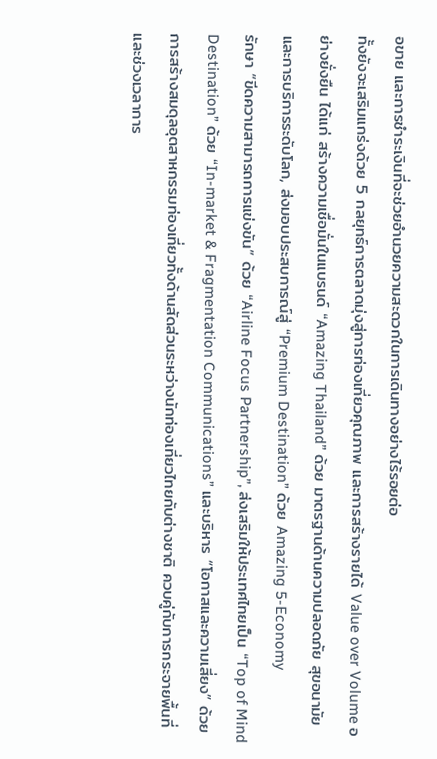อขาย และการชำระเงินที่จะช่วยอำนวยความสะดวกในการเดินทางอย่างไร้รอยต่อ
ทั้งยังจะเสริมแกร่งด้วย 5 กลยุทธ์การตลาดมุ่งสู่การท่องเที่ยวคุณภาพ และการสร้างรายได้ Value over Volume อย่างยั่งยืน ได้แก่ สร้างความเชื่อมั่นในแบรนด์ “Amazing Thailand” ด้วย มาตรฐานด้านความปลอดภัย สุขอนามัย และการบริการระดับโลก, ส่งมอบประสบการณ์สู่ “Premium Destination” ด้วย Amazing 5-Economy
รักษา “ขีดความสามารถการแข่งขัน” ด้วย “Airline Focus Partnership”, ส่งเสริมให้ประเทศไทยเป็น “Top of Mind Destination” ด้วย “In-market & Fragmentation Communications” และบริหาร “โอกาสและความเสี่ยง” ด้วยการสร้างสมดุลอุตสาหกรรมท่องเที่ยวทั้งด้านสัดส่วนระหว่างนักท่องเที่ยวไทยกับต่างชาติ ควบคู่กับการกระจายพื้นที่ และช่วงเวลาการ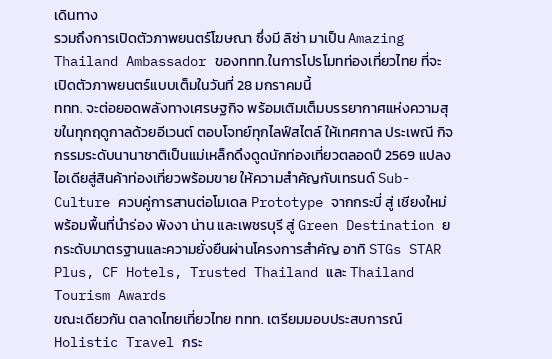เดินทาง
รวมถึงการเปิดตัวภาพยนตร์โฆษณา ซึ่งมี ลิซ่า มาเป็น Amazing Thailand Ambassador ของททท.ในการโปรโมทท่องเที่ยวไทย ที่จะเปิดตัวภาพยนตร์แบบเต็มในวันที่ 28 มกราคมนี้
ททท. จะต่อยอดพลังทางเศรษฐกิจ พร้อมเติมเต็มบรรยากาศแห่งความสุขในทุกฤดูกาลด้วยอีเวนต์ ตอบโจทย์ทุกไลฟ์สไตล์ ให้เทศกาล ประเพณี กิจกรรมระดับนานาชาติเป็นแม่เหล็กดึงดูดนักท่องเที่ยวตลอดปี 2569 แปลงไอเดียสู่สินค้าท่องเที่ยวพร้อมขาย ให้ความสำคัญกับเทรนด์ Sub-Culture ควบคู่การสานต่อโมเดล Prototype จากกระบี่ สู่ เชียงใหม่ พร้อมพื้นที่นำร่อง พังงา น่าน และเพชรบุรี สู่ Green Destination ยกระดับมาตรฐานและความยั่งยืนผ่านโครงการสำคัญ อาทิ STGs STAR Plus, CF Hotels, Trusted Thailand และ Thailand Tourism Awards
ขณะเดียวกัน ตลาดไทยเที่ยวไทย ททท. เตรียมมอบประสบการณ์ Holistic Travel กระ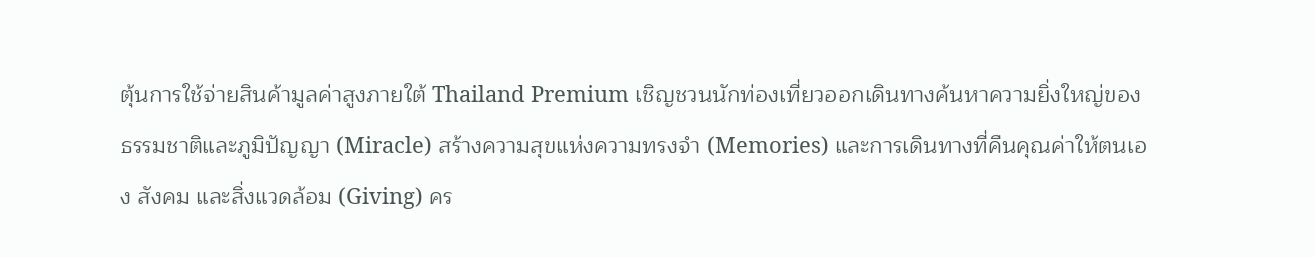ตุ้นการใช้จ่ายสินค้ามูลค่าสูงภายใต้ Thailand Premium เชิญชวนนักท่องเที่ยวออกเดินทางค้นหาความยิ่งใหญ่ของธรรมชาติและภูมิปัญญา (Miracle) สร้างความสุขแห่งความทรงจำ (Memories) และการเดินทางที่คืนคุณค่าให้ตนเอง สังคม และสิ่งแวดล้อม (Giving) คร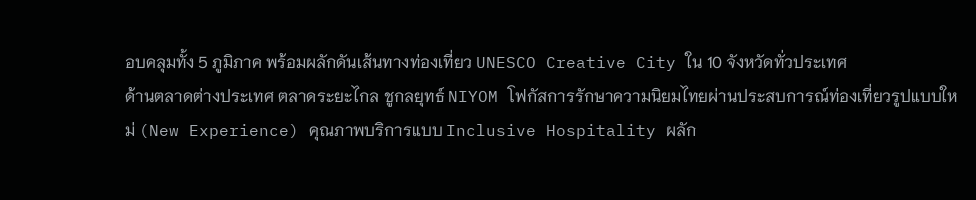อบคลุมทั้ง 5 ภูมิภาค พร้อมผลักดันเส้นทางท่องเที่ยว UNESCO Creative City ใน 10 จังหวัดทั่วประเทศ
ด้านตลาดต่างประเทศ ตลาดระยะไกล ชูกลยุทธ์ NIYOM โฟกัสการรักษาความนิยมไทยผ่านประสบการณ์ท่องเที่ยวรูปแบบใหม่ (New Experience) คุณภาพบริการแบบ Inclusive Hospitality ผลัก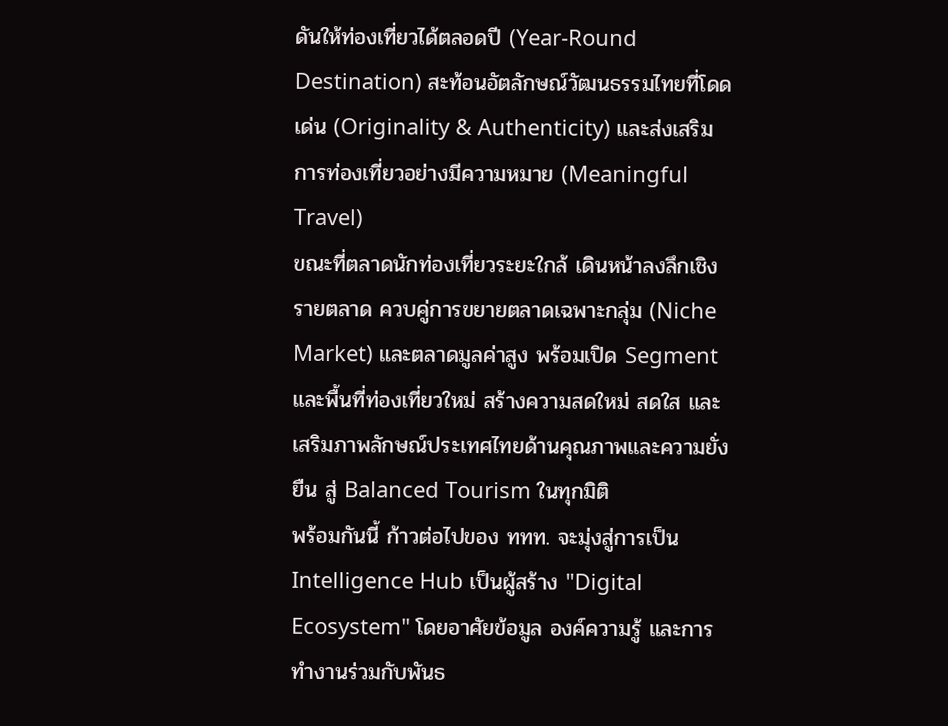ดันให้ท่องเที่ยวได้ตลอดปี (Year-Round Destination) สะท้อนอัตลักษณ์วัฒนธรรมไทยที่โดดเด่น (Originality & Authenticity) และส่งเสริมการท่องเที่ยวอย่างมีความหมาย (Meaningful Travel)
ขณะที่ตลาดนักท่องเที่ยวระยะใกล้ เดินหน้าลงลึกเชิงรายตลาด ควบคู่การขยายตลาดเฉพาะกลุ่ม (Niche Market) และตลาดมูลค่าสูง พร้อมเปิด Segment และพื้นที่ท่องเที่ยวใหม่ สร้างความสดใหม่ สดใส และเสริมภาพลักษณ์ประเทศไทยด้านคุณภาพและความยั่งยืน สู่ Balanced Tourism ในทุกมิติ
พร้อมกันนี้ ก้าวต่อไปของ ททท. จะมุ่งสู่การเป็น Intelligence Hub เป็นผู้สร้าง "Digital Ecosystem" โดยอาศัยข้อมูล องค์ความรู้ และการทำงานร่วมกับพันธ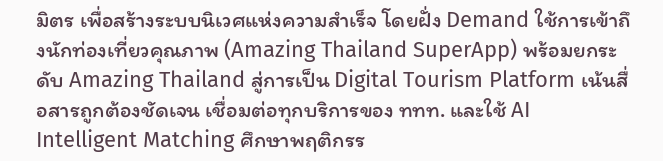มิตร เพื่อสร้างระบบนิเวศแห่งความสำเร็จ โดยฝั่ง Demand ใช้การเข้าถึงนักท่องเที่ยวคุณภาพ (Amazing Thailand SuperApp) พร้อมยกระดับ Amazing Thailand สู่การเป็น Digital Tourism Platform เน้นสื่อสารถูกต้องชัดเจน เชื่อมต่อทุกบริการของ ททท. และใช้ AI Intelligent Matching ศึกษาพฤติกรร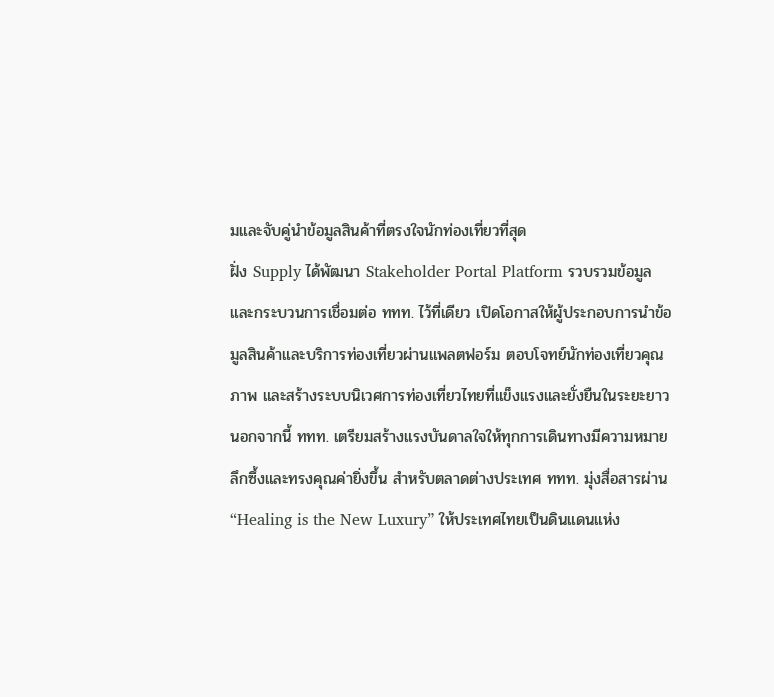มและจับคู่นำข้อมูลสินค้าที่ตรงใจนักท่องเที่ยวที่สุด
ฝั่ง Supply ได้พัฒนา Stakeholder Portal Platform รวบรวมข้อมูลและกระบวนการเชื่อมต่อ ททท. ไว้ที่เดียว เปิดโอกาสให้ผู้ประกอบการนำข้อมูลสินค้าและบริการท่องเที่ยวผ่านแพลตฟอร์ม ตอบโจทย์นักท่องเที่ยวคุณภาพ และสร้างระบบนิเวศการท่องเที่ยวไทยที่แข็งแรงและยั่งยืนในระยะยาว
นอกจากนี้ ททท. เตรียมสร้างแรงบันดาลใจให้ทุกการเดินทางมีความหมายลึกซึ้งและทรงคุณค่ายิ่งขึ้น สำหรับตลาดต่างประเทศ ททท. มุ่งสื่อสารผ่าน “Healing is the New Luxury” ให้ประเทศไทยเป็นดินแดนแห่ง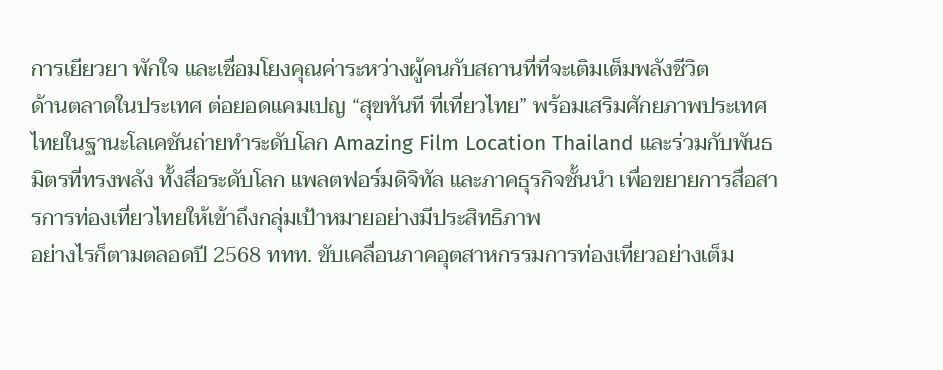การเยียวยา พักใจ และเชื่อมโยงคุณค่าระหว่างผู้คนกับสถานที่ที่จะเติมเต็มพลังชีวิต
ด้านตลาดในประเทศ ต่อยอดแคมเปญ “สุขทันที ที่เที่ยวไทย” พร้อมเสริมศักยภาพประเทศไทยในฐานะโลเคชันถ่ายทำระดับโลก Amazing Film Location Thailand และร่วมกับพันธมิตรที่ทรงพลัง ทั้งสื่อระดับโลก แพลตฟอร์มดิจิทัล และภาคธุรกิจชั้นนำ เพื่อขยายการสื่อสารการท่องเที่ยวไทยให้เข้าถึงกลุ่มเป้าหมายอย่างมีประสิทธิภาพ
อย่างไรก็ตามตลอดปี 2568 ททท. ขับเคลื่อนภาคอุตสาหกรรมการท่องเที่ยวอย่างเต็ม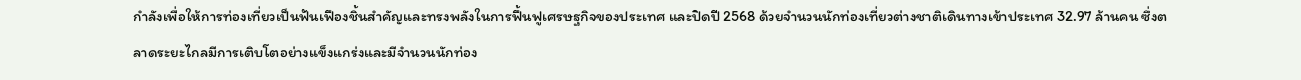กำลังเพื่อให้การท่องเที่ยวเป็นฟันเฟืองชิ้นสำคัญและทรงพลังในการฟื้นฟูเศรษฐกิจของประเทศ และปิดปี 2568 ด้วยจำนวนนักท่องเที่ยวต่างชาติเดินทางเข้าประเทศ 32.97 ล้านคน ซึ่งตลาดระยะไกลมีการเติบโตอย่างแข็งแกร่งและมีจำนวนนักท่อง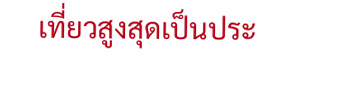เที่ยวสูงสุดเป็นประ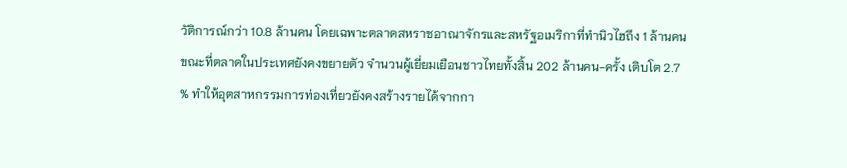วัติการณ์กว่า 10.8 ล้านคน โดยเฉพาะตลาดสหราชอาณาจักรและสหรัฐอเมริกาที่ทำนิวไฮถึง 1 ล้านคน ขณะที่ตลาดในประเทศยังคงขยายตัว จำนวนผู้เยี่ยมเยือนชาวไทยทั้งสิ้น 202 ล้านคน-ครั้ง เติบโต 2.7 % ทำให้อุตสาหกรรมการท่องเที่ยวยังคงสร้างรายได้จากกา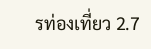รท่องเที่ยว 2.7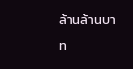ล้านล้านบาท